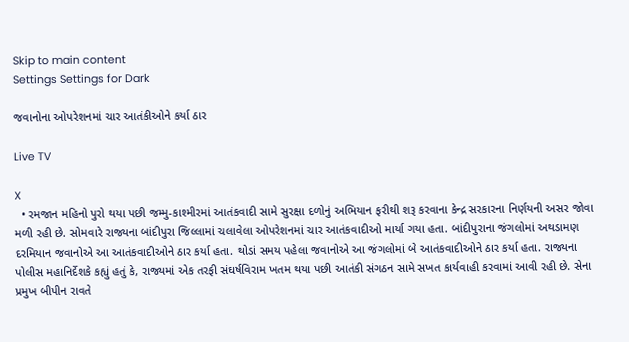Skip to main content
Settings Settings for Dark

જવાનોના ઓપરેશનમાં ચાર આતંકીઓને કર્યા ઠાર

Live TV

X
  • રમજાન મહિનો પુરો થયા પછી જમ્મુ-કાશ્મીરમાં આતંકવાદી સામે સુરક્ષા દળોનું અભિયાન ફરીથી શરૂ કરવાના કેન્દ્ર સરકારના નિર્ણયની અસર જોવા મળી રહી છે. સોમવારે રાજ્યના બાંદીપુરા જિલ્લામાં ચલાવેલા ઓપરેશનમાં ચાર આતંકવાદીઓ માર્યા ગયા હતા. બાંદીપુરાના જંગલોમાં અથડામણ દરમિયાન જવાનોએ આ આતંકવાદીઓને ઠાર કર્યા હતા. થોડાં સમય પહેલા જવાનોએ આ જંગલોમાં બે આતંકવાદીઓને ઠાર કર્યા હતા. રાજ્યના પોલીસ મહાનિર્દેશકે કહ્યું હતું કે, રાજ્યમાં એક તરફી સંઘર્ષવિરામ ખતમ થયા પછી આતંકી સંગઠન સામે સખત કાર્યવાહી કરવામાં આવી રહી છે. સેના પ્રમુખ બીપીન રાવતે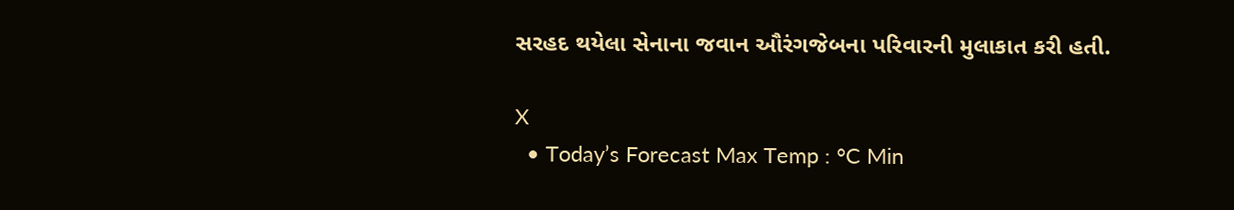સરહદ થયેલા સેનાના જવાન ઔરંગજેબના પરિવારની મુલાકાત કરી હતી.

X
  • Today’s Forecast Max Temp : °C Min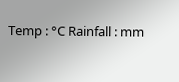Temp : °C Rainfall : mm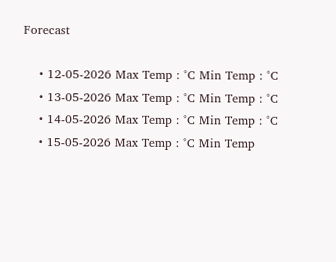Forecast

    • 12-05-2026 Max Temp : °C Min Temp : °C
    • 13-05-2026 Max Temp : °C Min Temp : °C
    • 14-05-2026 Max Temp : °C Min Temp : °C
    • 15-05-2026 Max Temp : °C Min Temp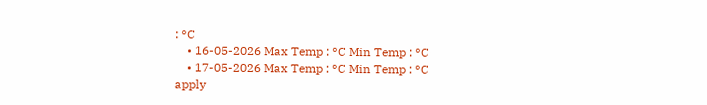: °C
    • 16-05-2026 Max Temp : °C Min Temp : °C
    • 17-05-2026 Max Temp : °C Min Temp : °C
apply